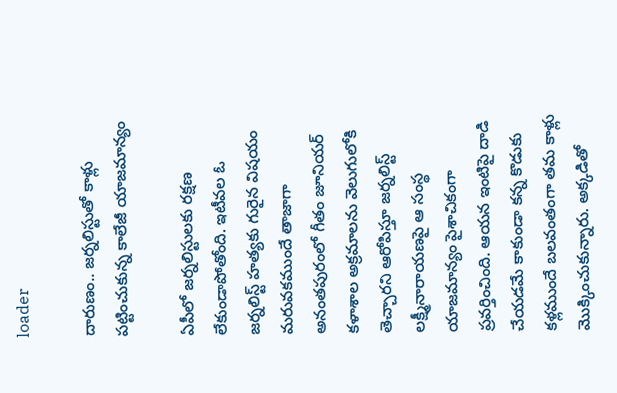loader

దారుణం.. జ‌ర్నలిస్టుతో కాళ్లు ప‌ట్టించుకున్న కాలేజీ యాజ‌మాన్యం

ఏపీలో జర్నలిస్టులకు రక్షణ లేకుండాపోతోంది. ఇటీవల ఓ జర్నలిస్ట్ హత్యకు గురైన విషయం మరువకముందే తాజాగా అనంతపురంలో గీతం జూనియర్ కళాశాల అక్రమాలను వెలుగులోకి తెచ్చారని ఆరోపిస్తూ జర్నలిస్ట్ లక్ష్మీనారాయణపై ఆ సంస్థ యాజమాన్యం పైశాచికంగా ప్రవర్తించింది. ఆయన ఇంటిపై దాడి చేయడమే కాకుండా కన్న కొడుకు కళ్లముందే బలవంతంగా తమ కాళ్లు మొక్కించుకున్నారు. అక్కడితో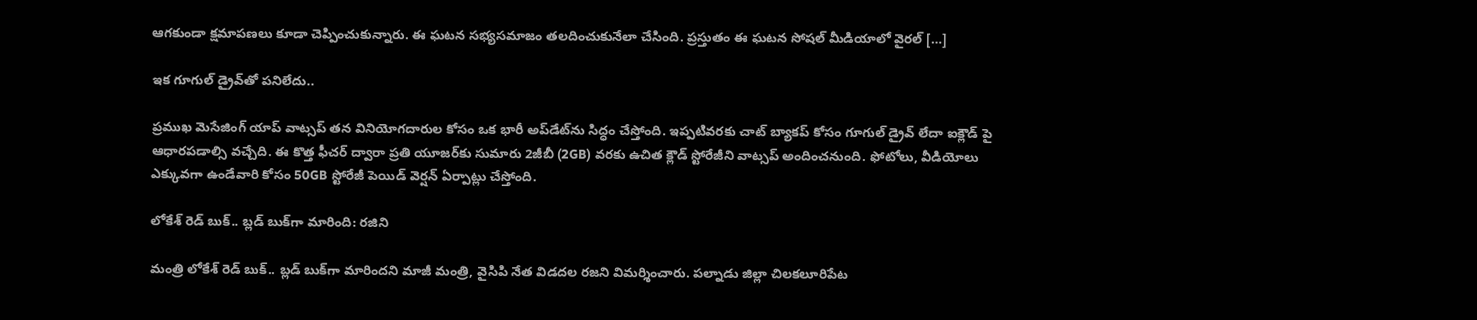ఆగకుండా క్షమాపణలు కూడా చెప్పించుకున్నారు. ఈ ఘటన సభ్యసమాజం తలదించుకునేలా చేసింది. ప్రస్తుతం ఈ ఘటన సోషల్ మీడియాలో వైరల్ […]

ఇక గూగుల్ డ్రైవ్‌తో పనిలేదు..

ప్రముఖ మెసేజింగ్ యాప్ వాట్సప్ తన వినియోగదారుల కోసం ఒక భారీ అప్‌డేట్‌ను సిద్ధం చేస్తోంది. ఇప్పటివరకు చాట్ బ్యాకప్ కోసం గూగుల్ డ్రైవ్ లేదా ఐక్లౌడ్ పై ఆధారపడాల్సి వచ్చేది. ఈ కొత్త ఫీచర్ ద్వారా ప్రతి యూజర్‌కు సుమారు 2జీబీ (2GB) వరకు ఉచిత క్లౌడ్ స్టోరేజీని వాట్సప్ అందించనుంది. ఫోటోలు, వీడియోలు ఎక్కువగా ఉండేవారి కోసం 50GB స్టోరేజీ పెయిడ్ వెర్షన్ ఏర్పాట్లు చేస్తోంది.

లోకేశ్ రెడ్ బుక్.. బ్లడ్ బుక్‌గా మారింది: రజిని

మంత్రి లోకేశ్ రెడ్ బుక్.. బ్లడ్ బుక్‌గా మారిందని మాజీ మంత్రి, వైసిపి నేత విడదల రజని విమర్శించారు. పల్నాడు జిల్లా చిలకలూరిపేట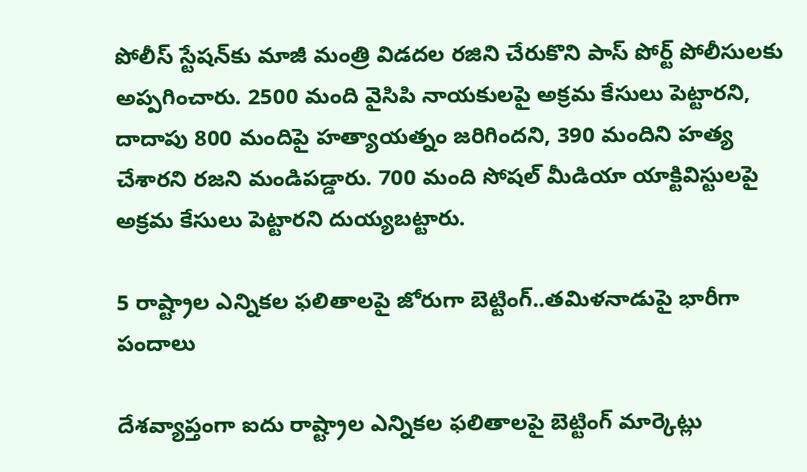పోలీస్‌ స్టేషన్‌కు మాజీ మంత్రి విడదల రజిని చేరుకొని పాస్ పోర్ట్ పోలీసులకు అప్పగించారు. 2500 మంది వైసిపి నాయకులపై అక్రమ కేసులు పెట్టారని, దాదాపు 800 మందిపై హత్యాయత్నం జరిగిందని, 390 మందిని హత్య చేశారని రజని మండిపడ్డారు. 700 మంది సోషల్ మీడియా యాక్టివిస్టులపై అక్రమ కేసులు పెట్టారని దుయ్యబట్టారు.

5 రాష్ట్రాల ఎన్నికల ఫలితాలపై జోరుగా బెట్టింగ్..తమిళనాడుపై భారీగా పందాలు

దేశవ్యాప్తంగా ఐదు రాష్ట్రాల ఎన్నికల ఫలితాలపై బెట్టింగ్ మార్కెట్లు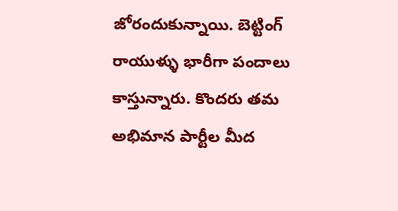జోరందుకున్నాయి. బెట్టింగ్ రాయుళ్ళు భారీగా పందాలు కాస్తున్నారు. కొందరు తమ అభిమాన పార్టీల మీద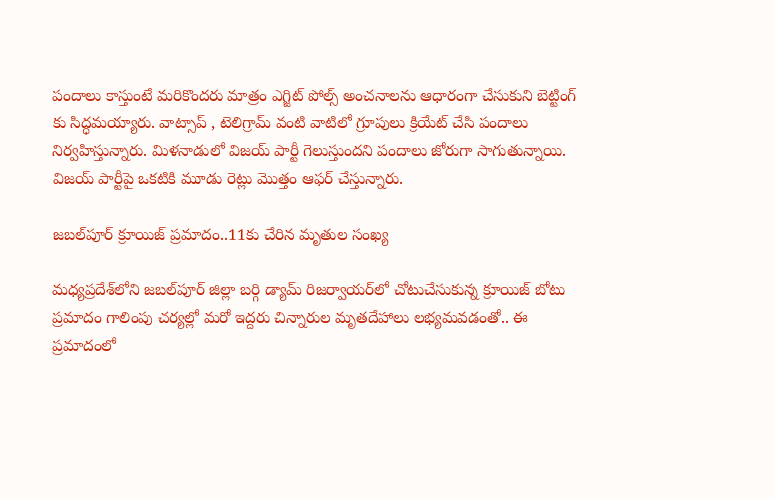పందాలు కాస్తుంటే మరికొందరు మాత్రం ఎగ్జిట్ పోల్స్ అంచనాలను ఆధారంగా చేసుకుని బెట్టింగ్ కు సిద్ధమయ్యారు. వాట్సాప్ , టెలిగ్రామ్ వంటి వాటిలో గ్రూపులు క్రియేట్ చేసి పందాలు నిర్వహిస్తున్నారు. మిళనాడులో విజయ్ పార్టీ గెలుస్తుందని పందాలు జోరుగా సాగుతున్నాయి. విజయ్ పార్టీపై ఒకటికి మూడు రెట్లు మొత్తం ఆఫర్ చేస్తున్నారు.

జబల్‌పూర్ క్రూయిజ్ ప్రమాదం..11కు చేరిన మృతుల సంఖ్య

మధ్యప్రదేశ్‌లోని జబల్‌పూర్ జిల్లా బర్గి డ్యామ్ రిజర్వాయర్‌లో చోటుచేసుకున్న క్రూయిజ్ బోటు ప్రమాదం గాలింపు చర్యల్లో మరో ఇద్దరు చిన్నారుల మృతదేహాలు లభ్యమవడంతో.. ఈ ప్రమాదంలో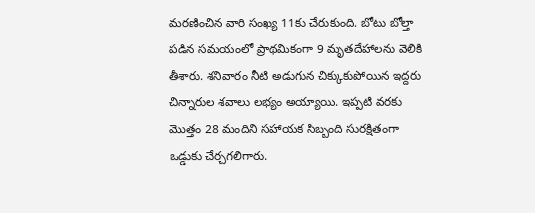మరణించిన వారి సంఖ్య 11కు చేరుకుంది. బోటు బోల్తా పడిన సమయంలో ప్రాథమికంగా 9 మృతదేహాలను వెలికి తీశారు. శనివారం నీటి అడుగున చిక్కుకుపోయిన ఇద్దరు చిన్నారుల శవాలు లభ్యం అయ్యాయి. ఇప్పటి వరకు మొత్తం 28 మందిని సహాయక సిబ్బంది సురక్షితంగా ఒడ్డుకు చేర్చగలిగారు.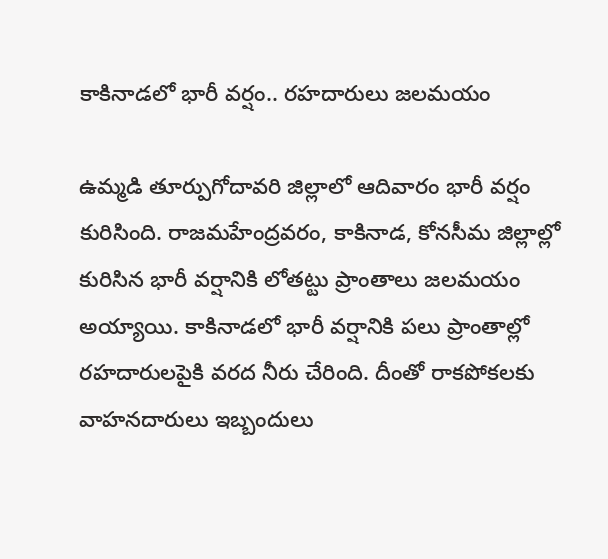కాకినాడలో భారీ వర్షం.. రహదారులు జలమయం

ఉమ్మడి తూర్పుగోదావరి జిల్లాలో ఆదివారం భారీ వర్షం కురిసింది. రాజమహేంద్రవరం, కాకినాడ, కోనసీమ జిల్లాల్లో కురిసిన భారీ వర్షానికి లోతట్టు ప్రాంతాలు జలమయం అయ్యాయి. కాకినాడలో భారీ వర్షానికి పలు ప్రాంతాల్లో రహదారులపైకి వరద నీరు చేరింది. దీంతో రాకపోకలకు వాహనదారులు ఇబ్బందులు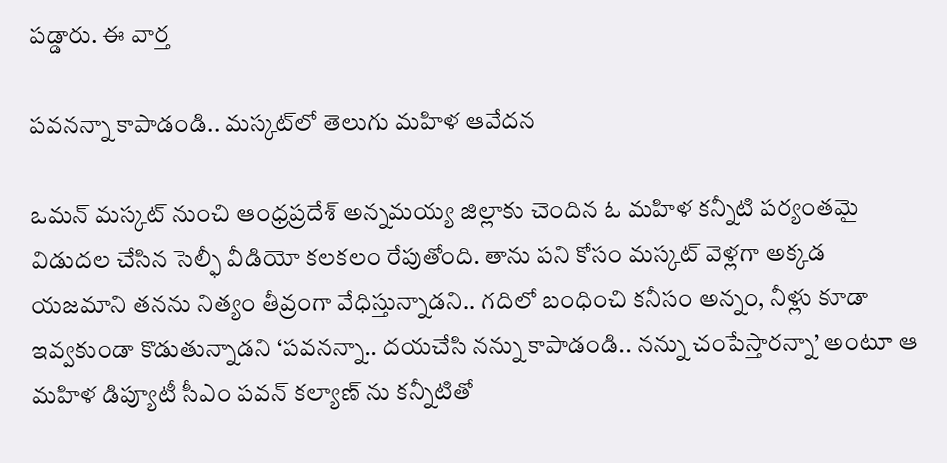పడ్డారు. ఈ వార్త

పవనన్నా కాపాడండి.. మస్కట్‌లో తెలుగు మహిళ ఆవేదన

ఒమన్ మస్కట్ నుంచి ఆంధ్రప్రదేశ్ అన్నమయ్య జిల్లాకు చెందిన ఓ మహిళ కన్నీటి పర్యంతమై విడుదల చేసిన సెల్ఫీ వీడియో కలకలం రేపుతోంది. తాను పని కోసం మస్కట్ వెళ్లగా అక్కడ యజమాని తనను నిత్యం తీవ్రంగా వేధిస్తున్నాడని.. గదిలో బంధించి కనీసం అన్నం, నీళ్లు కూడా ఇవ్వకుండా కొడుతున్నాడని ‘పవనన్నా.. దయచేసి నన్ను కాపాడండి.. నన్ను చంపేస్తారన్నా’ అంటూ ఆ మహిళ డిప్యూటీ సీఎం పవన్ కల్యాణ్ ను కన్నీటితో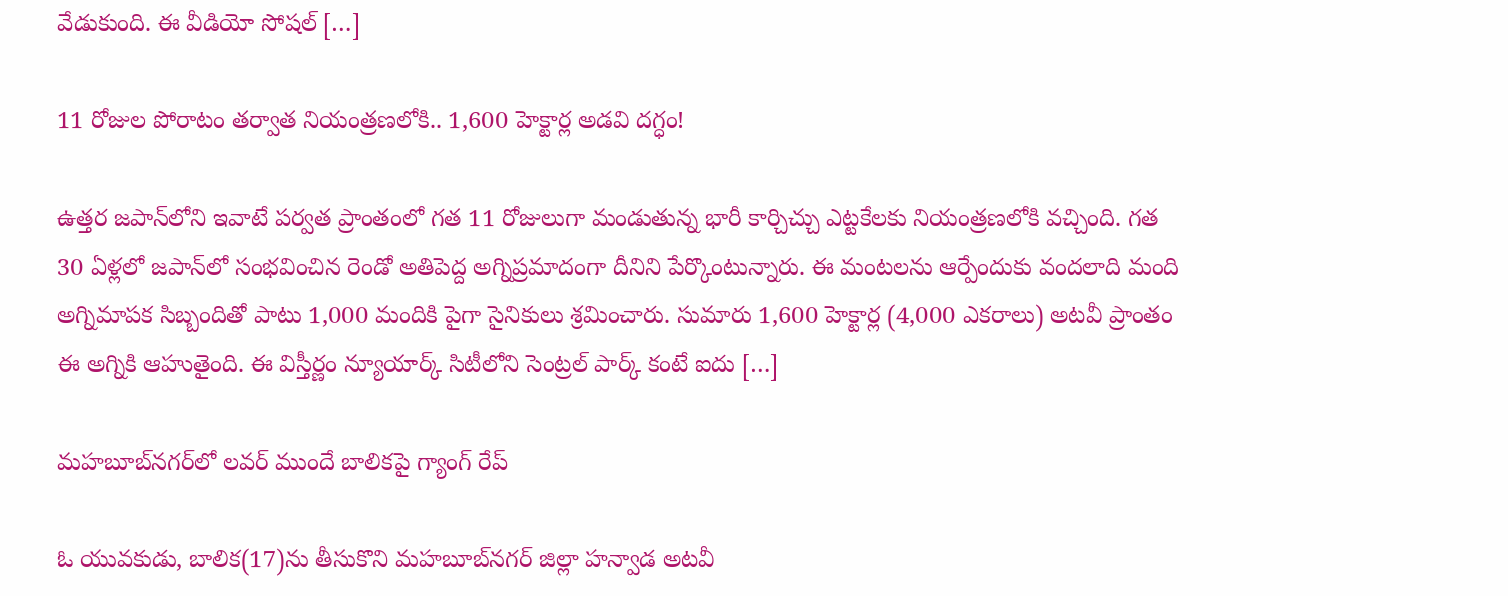వేడుకుంది. ఈ వీడియో సోషల్ […]

11 రోజుల పోరాటం తర్వాత నియంత్రణలోకి.. 1,600 హెక్టార్ల అడవి దగ్ధం!

ఉత్తర జపాన్‌లోని ఇవాటే పర్వత ప్రాంతంలో గత 11 రోజులుగా మండుతున్న భారీ కార్చిచ్చు ఎట్టకేలకు నియంత్రణలోకి వచ్చింది. గత 30 ఏళ్లలో జపాన్‌లో సంభవించిన రెండో అతిపెద్ద అగ్నిప్రమాదంగా దీనిని పేర్కొంటున్నారు. ఈ మంటలను ఆర్పేందుకు వందలాది మంది అగ్నిమాపక సిబ్బందితో పాటు 1,000 మందికి పైగా సైనికులు శ్రమించారు. సుమారు 1,600 హెక్టార్ల (4,000 ఎకరాలు) అటవీ ప్రాంతం ఈ అగ్నికి ఆహుతైంది. ఈ విస్తీర్ణం న్యూయార్క్ సిటీలోని సెంట్రల్ పార్క్ కంటే ఐదు […]

మహబూబ్‌నగర్‌లో లవర్ ముందే బాలికపై గ్యాంగ్ రేప్

ఓ యువకుడు, బాలిక(17)ను తీసుకొని మహబూబ్‌నగర్ జిల్లా హన్వాడ అటవీ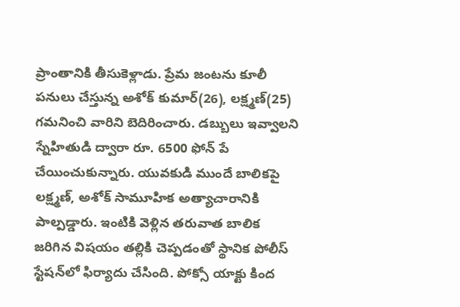ప్రాంతానికి తీసుకెళ్లాడు. ప్రేమ జంటను కూలీ పనులు చేస్తున్న అశోక్ కుమార్(26), లక్ష్మణ్(25) గమనించి వారిని బెదిరించారు. డబ్బులు ఇవ్వాలని స్నేహితుడి ద్వారా రూ. 6500 ఫోన్ పే చేయించుకున్నారు. యువకుడి ముందే బాలికపై లక్ష్మణ్, అశోక్ సామూహిక అత్యాచారానికి పాల్పడ్డారు. ఇంటికి వెళ్లిన తరువాత బాలిక జరిగిన విషయం తల్లికి చెప్పడంతో స్థానిక పోలీస్ స్టేషన్‌లో ఫిర్యాదు చేసింది. పోక్సో యాక్టు కింద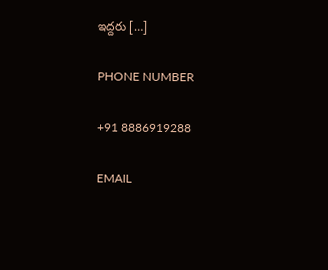ఇద్దరు […]

PHONE NUMBER

+91 8886919288

EMAIL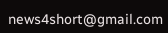news4short@gmail.com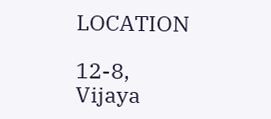LOCATION

12-8,
Vijaya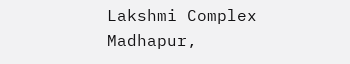Lakshmi Complex
Madhapur,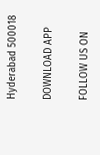Hyderabad 500018

DOWNLOAD APP

FOLLOW US ON